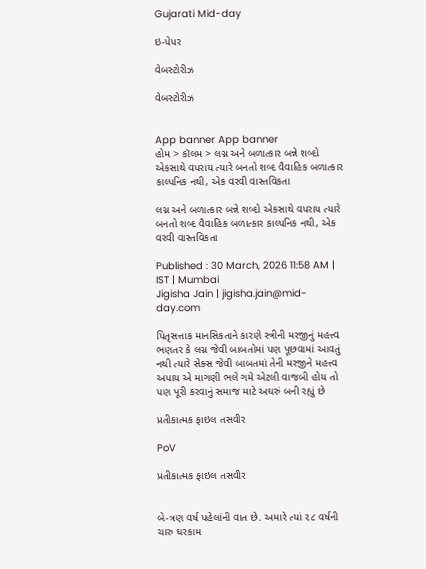Gujarati Mid-day

ઇ-પેપર

વેબસ્ટોરીઝ

વેબસ્ટોરીઝ


App banner App banner
હોમ > કૉલમ > લગ્ન અને બળાત્કાર બન્ને શબ્દો એકસાથે વપરાય ત્યારે બનતો શબ્દ વૈવાહિક બળાત્કાર કાલ્પનિક નથી, એક વરવી વાસ્તવિકતા

લગ્ન અને બળાત્કાર બન્ને શબ્દો એકસાથે વપરાય ત્યારે બનતો શબ્દ વૈવાહિક બળાત્કાર કાલ્પનિક નથી, એક વરવી વાસ્તવિકતા

Published : 30 March, 2026 11:58 AM | IST | Mumbai
Jigisha Jain | jigisha.jain@mid-day.com

પિતૃસત્તાક માનસિકતાને કારણે સ્ત્રીની મરજીનું મહત્ત્વ ભણતર કે લગ્ન જેવી બાબતોમાં પણ પૂછવામાં આવતું નથી ત્યારે સેક્સ જેવી બાબતમાં તેની મરજીને મહત્ત્વ અપાય એ માગણી ભલે ગમે એટલી વાજબી હોય તો પણ પૂરી કરવાનું સમાજ માટે અઘરું બની રહ્યું છે

પ્રતીકાત્મક ફાઇલ તસવીર

PoV

પ્રતીકાત્મક ફાઇલ તસવીર


બે-ત્રણ વર્ષ પહેલાંની વાત છે. અમારે ત્યાં ૨૮ વર્ષની ચારુ ઘરકામ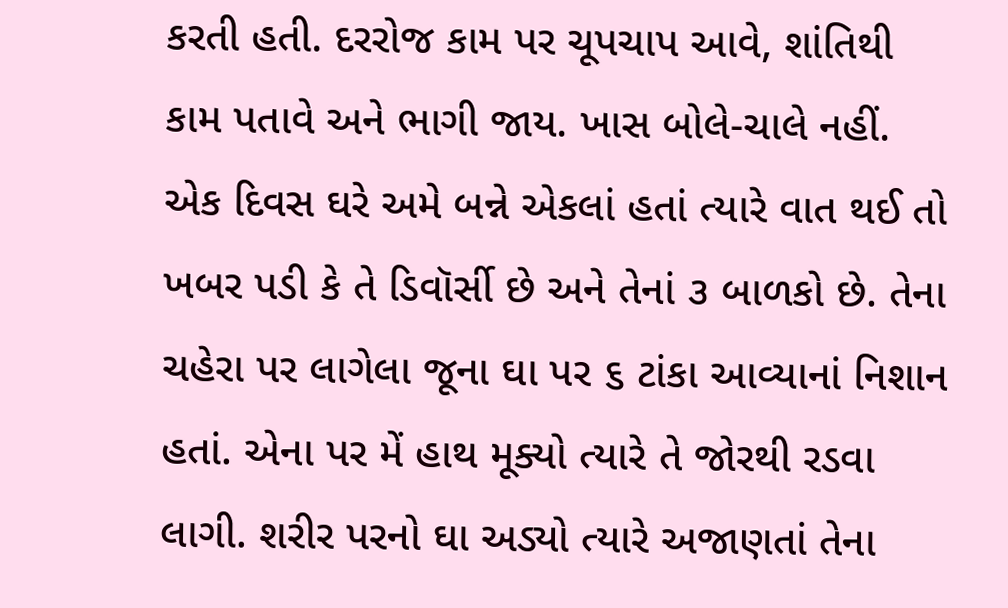કરતી હતી. દરરોજ કામ પર ચૂપચાપ આવે, શાંતિથી કામ પતાવે અને ભાગી જાય. ખાસ બોલે-ચાલે નહીં. એક દિવસ ઘરે અમે બન્ને એકલાં હતાં ત્યારે વાત થઈ તો ખબર પડી કે તે ડિવૉર્સી છે અને તેનાં ૩ બાળકો છે. તેના ચહેરા પર લાગેલા જૂના ઘા પર ૬ ટાંકા આવ્યાનાં નિશાન હતાં. એના પર મેં હાથ મૂક્યો ત્યારે તે જોરથી રડવા લાગી. શરીર પરનો ઘા અડ્યો ત્યારે અજાણતાં તેના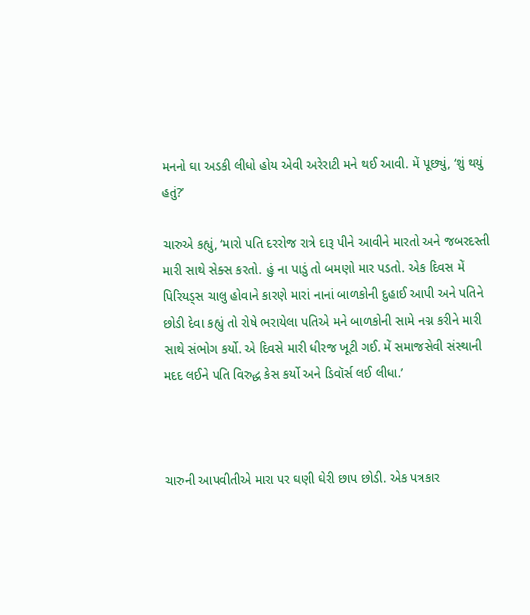મનનો ઘા અડકી લીધો હોય એવી અરેરાટી મને થઈ આવી. મેં પૂછ્યું, ‘શું થયું હતું?’

ચારુએ કહ્યું, ‘મારો પતિ દરરોજ રાત્રે દારૂ પીને આવીને મારતો અને જબરદસ્તી મારી સાથે સેક્સ કરતો. હું ના પાડું તો બમણો માર પડતો. એક દિવસ મેં પિરિયડ્સ ચાલુ હોવાને કારણે મારાં નાનાં બાળકોની દુહાઈ આપી અને પતિને છોડી દેવા કહ્યું તો રોષે ભરાયેલા પતિએ મને બાળકોની સામે નગ્ન કરીને મારી સાથે સંભોગ કર્યો. એ દિવસે મારી ધીરજ ખૂટી ગઈ. મેં સમાજસેવી સંસ્થાની મદદ લઈને પતિ વિરુદ્ધ કેસ કર્યો અને ડિવૉર્સ લઈ લીધા.’



ચારુની આપવીતીએ મારા પર ઘણી ઘેરી છાપ છોડી. એક પત્રકાર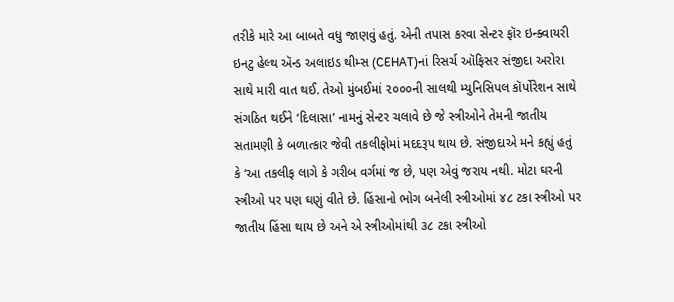તરીકે મારે આ બાબતે વધુ જાણવું હતું. એની તપાસ કરવા સેન્ટર ફૉર ઇન્ક્વાયરી ઇનટુ હેલ્થ ઍન્ડ અલાઇડ થીમ્સ (CEHAT)નાં રિસર્ચ ઑફિસર સંજીદા અરોરા સાથે મારી વાત થઈ. તેઓ મુંબઈમાં ૨૦૦૦ની સાલથી મ્યુનિસિપલ કૉર્પોરેશન સાથે સંગઠિત થઈને ‘દિલાસા’ નામનું સેન્ટર ચલાવે છે જે સ્ત્રીઓને તેમની જાતીય સતામણી કે બળાત્કાર જેવી તકલીફોમાં મદદરૂપ થાય છે. સંજીદાએ મને કહ્યું હતું કે ‘આ તકલીફ લાગે કે ગરીબ વર્ગમાં જ છે, પણ એવું જરાય નથી. મોટા ઘરની સ્ત્રીઓ પર પણ ઘણું વીતે છે. હિંસાનો ભોગ બનેલી સ્ત્રીઓમાં ૪૮ ટકા સ્ત્રીઓ પર જાતીય હિંસા થાય છે અને એ સ્ત્રીઓમાંથી ૩૮ ટકા સ્ત્રીઓ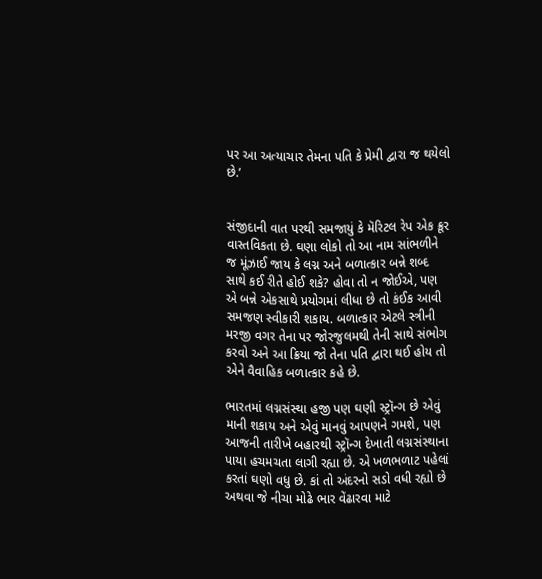પર આ અત્યાચાર તેમના પતિ કે પ્રેમી દ્વારા જ થયેલો છે.’


સંજીદાની વાત પરથી સમજાયું કે મૅરિટલ રેપ એક ક્રૂર વાસ્તવિકતા છે. ઘણા લોકો તો આ નામ સાંભળીને જ મૂંઝાઈ જાય કે લગ્ન અને બળાત્કાર બન્ને શબ્દ સાથે કઈ રીતે હોઈ શકે? હોવા તો ન જોઈએ, પણ એ બન્ને એકસાથે પ્રયોગમાં લીધા છે તો કંઈક આવી સમજણ સ્વીકારી શકાય. બળાત્કાર એટલે સ્ત્રીની મરજી વગર તેના પર જોરજુલમથી તેની સાથે સંભોગ કરવો અને આ ક્રિયા જો તેના પતિ દ્વારા થઈ હોય તો એને વૈવાહિક બળાત્કાર કહે છે.

ભારતમાં લગ્નસંસ્થા હજી પણ ઘણી સ્ટ્રૉન્ગ છે એવું માની શકાય અને એવું માનવું આપણને ગમશે, પણ આજની તારીખે બહારથી સ્ટ્રૉન્ગ દેખાતી લગ્નસંસ્થાના પાયા હચમચતા લાગી રહ્યા છે. એ ખળભળાટ પહેલાં કરતાં ઘણો વધુ છે. કાં તો અંદરનો સડો વધી રહ્યો છે અથવા જે નીચા મોઢે ભાર વેંઢારવા માટે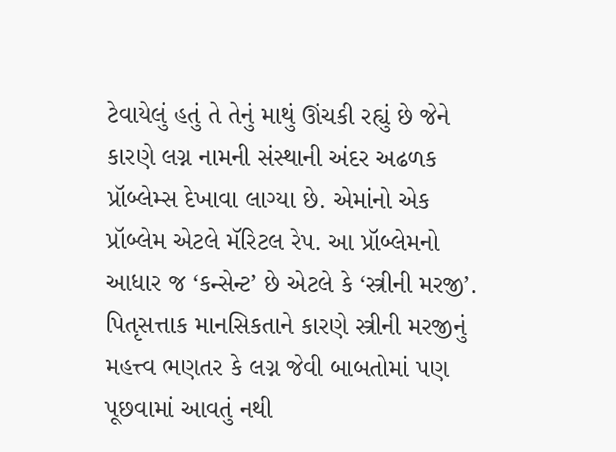ટેવાયેલું હતું તે તેનું માથું ઊંચકી રહ્યું છે જેને કારણે લગ્ન નામની સંસ્થાની અંદર અઢળક પ્રૉબ્લેમ્સ દેખાવા લાગ્યા છે. એમાંનો એક પ્રૉબ્લેમ એટલે મૅરિટલ રેપ. આ પ્રૉબ્લેમનો આધાર જ ‘કન્સેન્ટ’ છે એટલે કે ‘સ્ત્રીની મરજી’. પિતૃસત્તાક માનસિકતાને કારણે સ્ત્રીની મરજીનું મહત્ત્વ ભણતર કે લગ્ન જેવી બાબતોમાં પણ પૂછવામાં આવતું નથી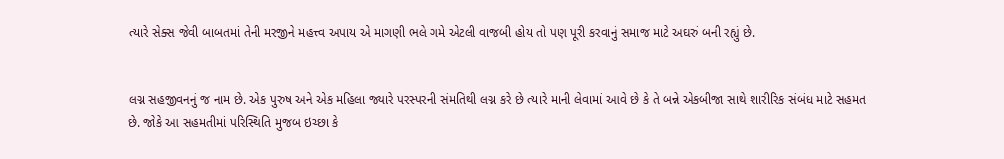ત્યારે સેક્સ જેવી બાબતમાં તેની મરજીને મહત્ત્વ અપાય એ માગણી ભલે ગમે એટલી વાજબી હોય તો પણ પૂરી કરવાનું સમાજ માટે અઘરું બની રહ્યું છે.


લગ્ન સહજીવનનું જ નામ છે. એક પુરુષ અને એક મહિલા જ્યારે પરસ્પરની સંમતિથી લગ્ન કરે છે ત્યારે માની લેવામાં આવે છે કે તે બન્ને એકબીજા સાથે શારીરિક સંબંધ માટે સહમત છે. જોકે આ સહમતીમાં પરિસ્થિતિ મુજબ ઇચ્છા કે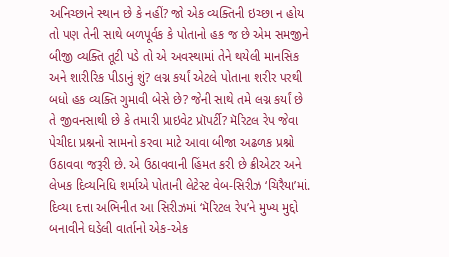અનિચ્છાને સ્થાન છે કે નહીં? જો એક વ્યક્તિની ઇચ્છા ન હોય તો પણ તેની સાથે બળપૂર્વક કે પોતાનો હક જ છે એમ સમજીને બીજી વ્યક્તિ તૂટી પડે તો એ અવસ્થામાં તેને થયેલી માનસિક અને શારીરિક પીડાનું શું? લગ્ન કર્યાં એટલે પોતાના શરીર પરથી બધો હક વ્યક્તિ ગુમાવી બેસે છે? જેની સાથે તમે લગ્ન કર્યાં છે તે જીવનસાથી છે કે તમારી પ્રાઇવેટ પ્રૉપર્ટી? મૅરિટલ રેપ જેવા પેચીદા પ્રશ્નનો સામનો કરવા માટે આવા બીજા અઢળક પ્રશ્નો ઉઠાવવા જરૂરી છે. એ ઉઠાવવાની હિંમત કરી છે ક્રીએટર અને લેખક દિવ્યનિધિ શર્માએ પોતાની લેટેસ્ટ વેબ-સિરીઝ ‘ચિરૈયા’માં. દિવ્યા દત્તા અભિનીત આ સિરીઝમાં ‘મૅરિટલ રેપ’ને મુખ્ય મુદ્દો બનાવીને ઘડેલી વાર્તાનો એક-એક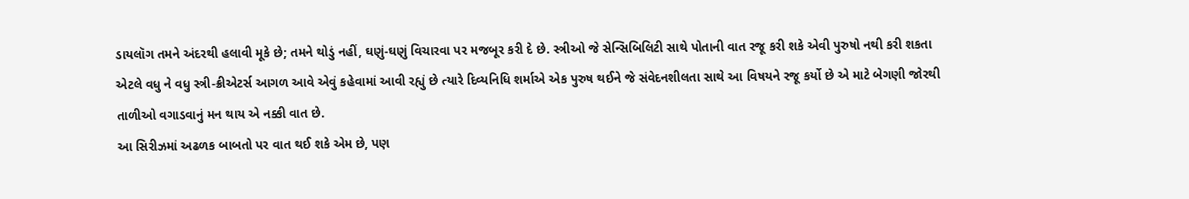ડાયલૉગ તમને અંદરથી હલાવી મૂકે છે; તમને થોડું નહીં, ઘણું-ઘણું વિચારવા પર મજબૂર કરી દે છે. સ્ત્રીઓ જે સેન્સિબિલિટી સાથે પોતાની વાત રજૂ કરી શકે એવી પુરુષો નથી કરી શકતા એટલે વધુ ને વધુ સ્ત્રી-ક્રીએટર્સ આગળ આવે એવું કહેવામાં આવી રહ્યું છે ત્યારે દિવ્યનિધિ શર્માએ એક પુરુષ થઈને જે સંવેદનશીલતા સાથે આ વિષયને રજૂ કર્યો છે એ માટે બેગણી જોરથી તાળીઓ વગાડવાનું મન થાય એ નક્કી વાત છે.
આ સિરીઝમાં અઢળક બાબતો પર વાત થઈ શકે એમ છે, પણ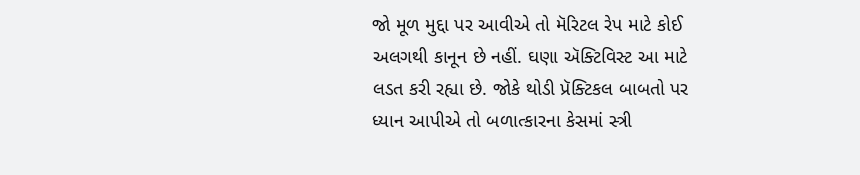જો મૂળ મુદ્દા પર આવીએ તો મૅરિટલ રેપ માટે કોઈ અલગથી કાનૂન છે નહીં. ઘણા ઍક્ટિવિસ્ટ આ માટે લડત કરી રહ્યા છે. જોકે થોડી પ્રૅક્ટિકલ બાબતો પર ધ્યાન આપીએ તો બળાત્કારના કેસમાં સ્ત્રી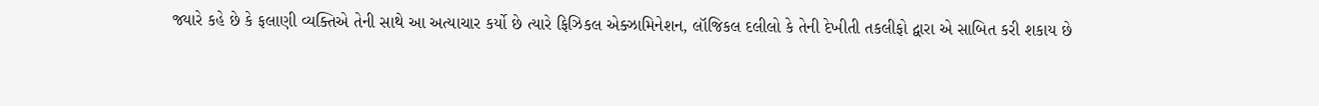જ્યારે કહે છે કે ફલાણી વ્યક્તિએ તેની સાથે આ અત્યાચાર કર્યો છે ત્યારે ફિઝિકલ એક્ઝામિનેશન, લૉજિકલ દલીલો કે તેની દેખીતી તકલીફો દ્વારા એ સાબિત કરી શકાય છે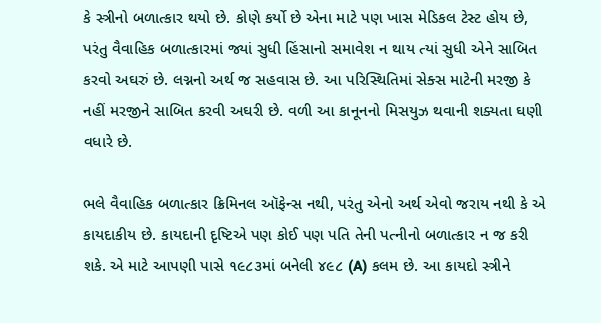કે સ્ત્રીનો બળાત્કાર થયો છે. કોણે કર્યો છે એના માટે પણ ખાસ મેડિકલ ટેસ્ટ હોય છે, પરંતુ વૈવાહિક બળાત્કારમાં જ્યાં સુધી હિંસાનો સમાવેશ ન થાય ત્યાં સુધી એને સાબિત કરવો અઘરું છે. લગ્નનો અર્થ જ સહવાસ છે. આ પરિસ્થિતિમાં સેક્સ માટેની મરજી કે નહીં મરજીને સાબિત કરવી અઘરી છે. વળી આ કાનૂનનો મિસયુઝ થવાની શક્યતા ઘણી વધારે છે.

ભલે વૈવાહિક બળાત્કાર ક્રિમિનલ ઑફેન્સ નથી, પરંતુ એનો અર્થ એવો જરાય નથી કે એ કાયદાકીય છે. કાયદાની દૃષ્ટિએ પણ કોઈ પણ પતિ તેની પત્નીનો બળાત્કાર ન જ કરી શકે. એ માટે આપણી પાસે ૧૯૮૩માં બનેલી ૪૯૮ (A) કલમ છે. આ કાયદો સ્ત્રીને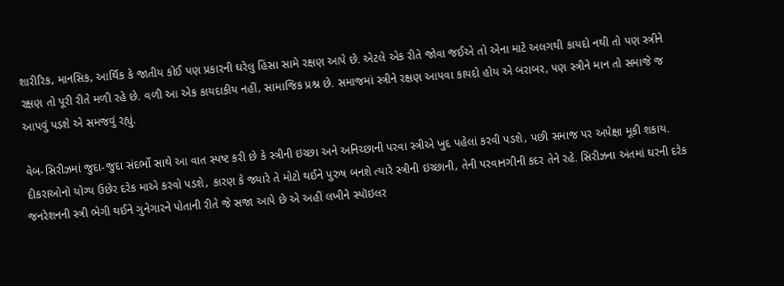શારીરિક, માનસિક, આર્થિક કે જાતીય કોઈ પણ પ્રકારની ઘરેલુ હિંસા સામે રક્ષણ આપે છે. એટલે એક રીતે જોવા જઈએ તો એના માટે અલગથી કાયદો નથી તો પણ સ્ત્રીને રક્ષણ તો પૂરી રીતે મળી રહે છે. વળી આ એક કાયદાકીય નહીં, સામાજિક પ્રશ્ન છે. સમાજમાં સ્ત્રીને રક્ષણ આપવા કાયદો હોય એ બરાબર, પણ સ્ત્રીને માન તો સમાજે જ આપવું પડશે એ સમજવું રહ્યું.

વેબ-સિરીઝમાં જુદા-જુદા સંદર્ભો સાથે આ વાત સ્પષ્ટ કરી છે કે સ્ત્રીની ઇચ્છા અને અનિચ્છાની પરવા સ્ત્રીએ ખુદ પહેલાં કરવી પડશે, પછી સમાજ પર અપેક્ષા મૂકી શકાય. દીકરાઓનો યોગ્ય ઉછેર દરેક માએ કરવો પડશે, કારણ કે જ્યારે તે મોટો થઈને પુરુષ બનશે ત્યારે સ્ત્રીની ઇચ્છાની, તેની પરવાનગીની કદર તેને રહે. સિરીઝના અંતમાં ઘરની દરેક જનરેશનની સ્ત્રી ભેગી થઈને ગુનેગારને પોતાની રીતે જે સજા આપે છે એ અહીં લખીને સ્પૉઇલર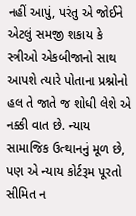નહીં આપું, પરંતુ એ જોઈને એટલું સમજી શકાય કે સ્ત્રીઓ એકબીજાનો સાથ આપશે ત્યારે પોતાના પ્રશ્નોનો હલ તે જાતે જ શોધી લેશે એ નક્કી વાત છે. ન્યાય સામાજિક ઉત્થાનનું મૂળ છે, પણ એ ન્યાય કોર્ટરૂમ પૂરતો સીમિત ન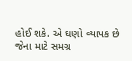હોઈ શકે. એ ઘણો વ્યાપક છે જેના માટે સમગ્ર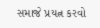સમાજે પ્રયત્ન કરવો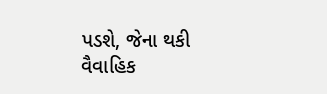પડશે, જેના થકી વૈવાહિક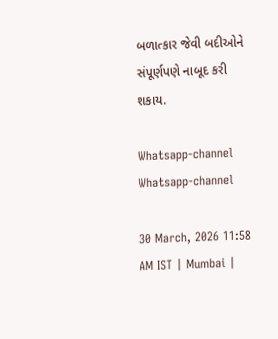બળાત્કાર જેવી બદીઓને સંપૂર્ણપણે નાબૂદ કરી શકાય.

Whatsapp-channel Whatsapp-channel

30 March, 2026 11:58 AM IST | Mumbai |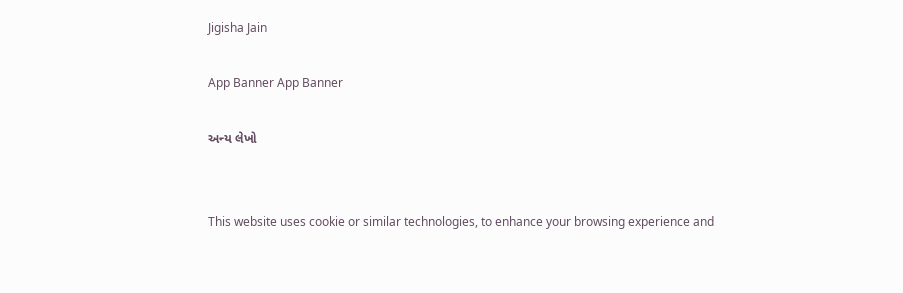Jigisha Jain

App Banner App Banner

અન્ય લેખો


This website uses cookie or similar technologies, to enhance your browsing experience and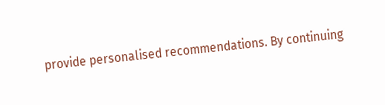provide personalised recommendations. By continuing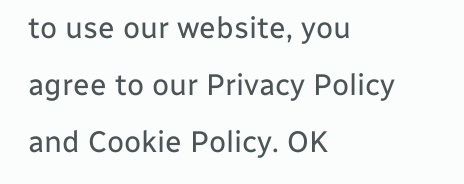to use our website, you agree to our Privacy Policy and Cookie Policy. OK